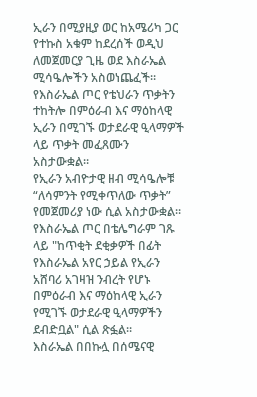ኢራን በሚያዚያ ወር ከአሜሪካ ጋር የተኩስ አቁም ከደረሰች ወዲህ ለመጀመርያ ጊዜ ወደ እስራኤል ሚሳዔሎችን አስወነጨፈች። የእስራኤል ጦር የቴህራን ጥቃትን ተከትሎ በምዕራብ እና ማዕከላዊ ኢራን በሚገኙ ወታደራዊ ዒላማዎች ላይ ጥቃት መፈጸሙን አስታውቋል።
የኢራን አብዮታዊ ዘብ ሚሳዔሎቹ “ለሳምንት የሚቀጥለው ጥቃት” የመጀመሪያ ነው ሲል አስታውቋል።
የእስራኤል ጦር በቴሌግራም ገጹ ላይ "ከጥቂት ደቂቃዎች በፊት የእስራኤል አየር ኃይል የኢራን አሸባሪ አገዛዝ ንብረት የሆኑ በምዕራብ እና ማዕከላዊ ኢራን የሚገኙ ወታደራዊ ዒላማዎችን ደብድቧል" ሲል ጽፏል።
እስራኤል በበኩሏ በሰሜናዊ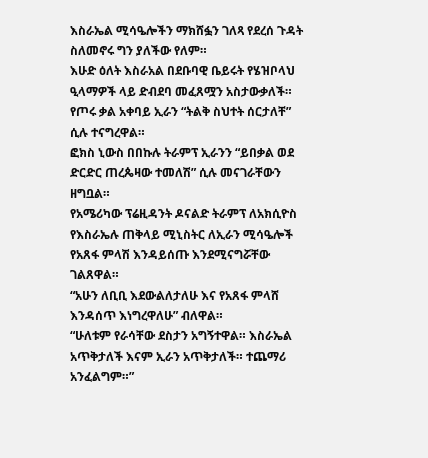እስራኤል ሚሳዔሎችን ማክሸፏን ገለጻ የደረሰ ጉዳት ስለመኖሩ ግን ያለችው የለም።
እሁድ ዕለት እስራአል በደቡባዊ ቤይሩት የሄዝቦላህ ዒላማዎች ላይ ድብደባ መፈጸሟን አስታውቃለች።
የጦሩ ቃል አቀባይ ኢራን “ትልቅ ስህተት ሰርታለቸ” ሲሉ ተናግረዋል።
ፎክስ ኒውስ በበኩሉ ትራምፕ ኢራንን “ይበቃል ወደ ድርድር ጠረጴዛው ተመለሽ” ሲሉ መናገራቸውን ዘግቧል።
የአሜሪካው ፕሬዚዳንት ዶናልድ ትራምፕ ለአክሲዮስ የእስራኤሉ ጠቅላይ ሚኒስትር ለኢራን ሚሳዔሎች የአጸፋ ምላሽ እንዳይሰጡ እንደሚናግሯቸው ገልጸዋል።
“አሁን ለቢቢ እደውልለታለሁ እና የአጸፋ ምላሸ እንዳሰጥ እነግረዋለሁ” ብለዋል።
“ሁለቱም የራሳቸው ደስታን አግኝተዋል። እስራኤል አጥቅታለች እናም ኢራን አጥቅታለች። ተጨማሪ አንፈልግም።”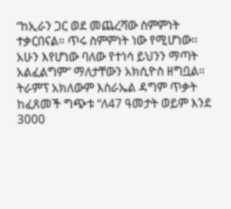“ከኢራን ጋር ወደ መጨረሻው ስምምነት ተቃርበናል። ጥሩ ስምምነት ነው የሚሆነው። አሁን እየሆነው ባለው የተነሳ ይህንን ማጣት አልፈልግም” ማለታቸውን አክሲዮስ ዘግቧል።
ትራምፕ አክለውም እስራኤል ዳግም ጥቃት ከፈጸመች ግጭቱ “ለ47 ዓመታት ወይም እንደ 3000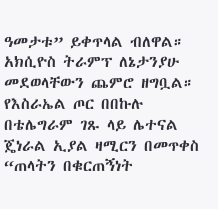ዓመታቱ” ይቀጥላል ብለዋል።
አክሲዮስ ትራምፕ ለኔታንያሁ መደወላቸውን ጨምሮ ዘግቧል።
የእስራኤል ጦር በበኩሉ በቴሌግራም ገጹ ላይ ሌተናል ጄነራል ኢያል ዛሚርን በመጥቀስ “ጠላትን በቁርጠኝነት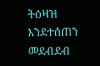ትዕዛዝ እንደተሰጠን መደብደብ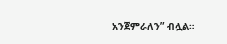አንጀምራለን” ብሏል።